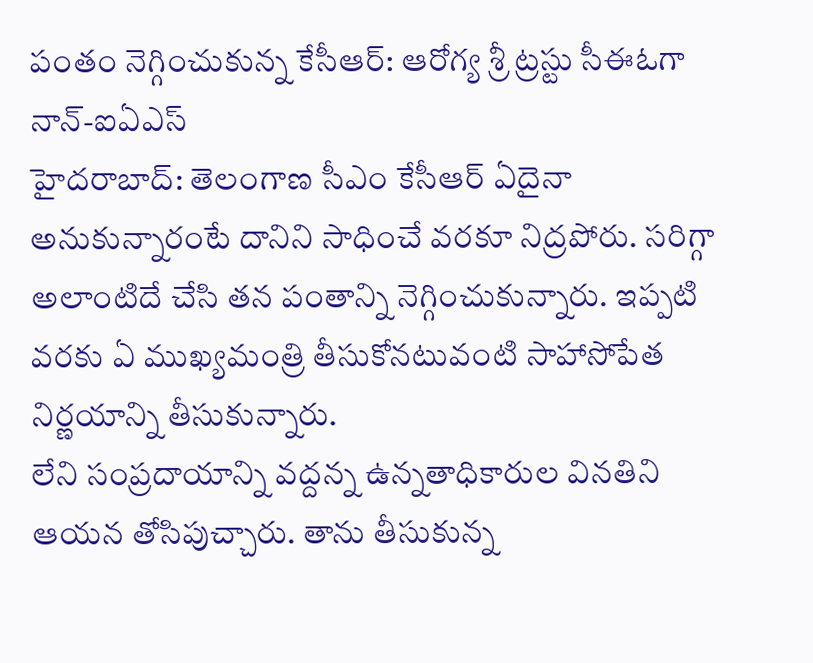పంతం నెగ్గించుకున్న కేసీఆర్: ఆరోగ్య శ్రీ ట్రస్టు సీఈఓగా నాన్-ఐఏఎస్
హైదరాబాద్: తెలంగాణ సీఎం కేసీఆర్ ఏదైనా అనుకున్నారంటే దానిని సాధించే వరకూ నిద్రపోరు. సరిగ్గా అలాంటిదే చేసి తన పంతాన్ని నెగ్గించుకున్నారు. ఇప్పటి వరకు ఏ ముఖ్యమంత్రి తీసుకోనటువంటి సాహాసోపేత నిర్ణయాన్ని తీసుకున్నారు.
లేని సంప్రదాయాన్ని వద్దన్న ఉన్నతాధికారుల వినతిని ఆయన తోసిపుచ్చారు. తాను తీసుకున్న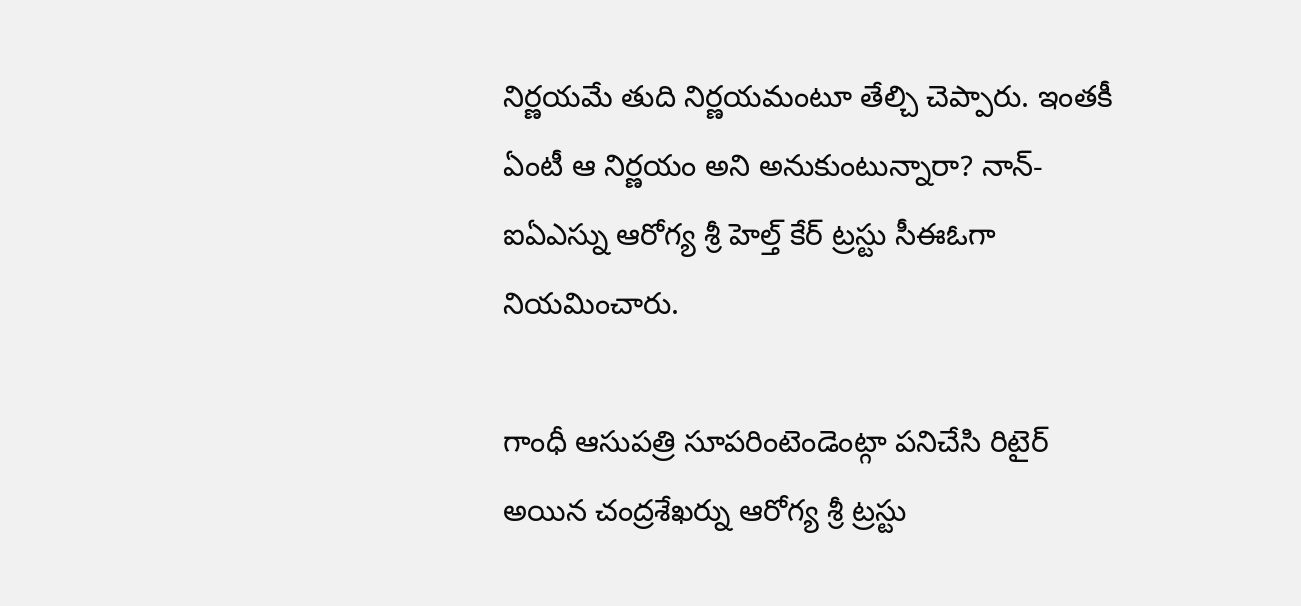నిర్ణయమే తుది నిర్ణయమంటూ తేల్చి చెప్పారు. ఇంతకీ ఏంటీ ఆ నిర్ణయం అని అనుకుంటున్నారా? నాన్-ఐఏఎస్ను ఆరోగ్య శ్రీ హెల్త్ కేర్ ట్రస్టు సీఈఓగా నియమించారు.

గాంధీ ఆసుపత్రి సూపరింటెండెంట్గా పనిచేసి రిటైర్ అయిన చంద్రశేఖర్ను ఆరోగ్య శ్రీ ట్రస్టు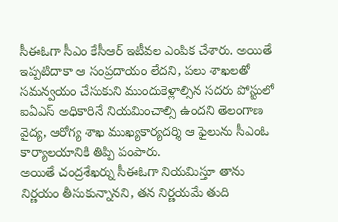సీఈఓగా సీఎం కేసీఆర్ ఇటీవల ఎంపిక చేశారు. అయితే ఇప్పటిదాకా ఆ సంప్రదాయం లేదని, పలు శాఖలతో సమన్వయం చేసుకుని ముందుకెళ్లాల్సిన సదరు పోస్టులో ఐఏఎస్ అధికారినే నియమించాల్సి ఉందని తెలంగాణ వైద్య, ఆరోగ్య శాఖ ముఖ్యకార్యదర్శి ఆ ఫైలును సీఎంఓ కార్యాలయానికి తిప్పి పంపారు.
అయితే చంద్రశేఖర్ను సీఈఓగా నియమిస్తూ తాను నిర్ణయం తీసుకున్నానని, తన నిర్ణయమే తుది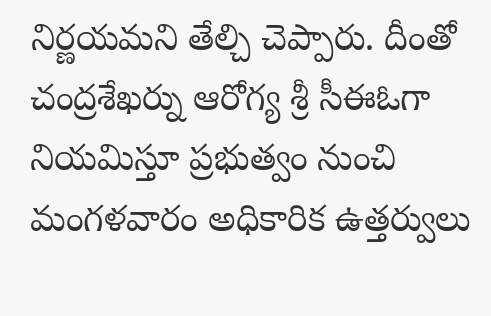నిర్ణయమని తేల్చి చెప్పారు. దీంతో చంద్రశేఖర్ను ఆరోగ్య శ్రీ సీఈఓగా నియమిస్తూ ప్రభుత్వం నుంచి మంగళవారం అధికారిక ఉత్తర్వులు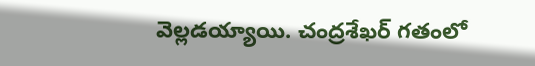వెల్లడయ్యాయి. చంద్రశేఖర్ గతంలో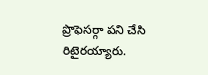ప్రొఫెసర్గా పని చేసి రిటైరయ్యారు.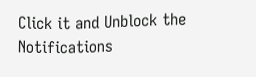Click it and Unblock the Notifications